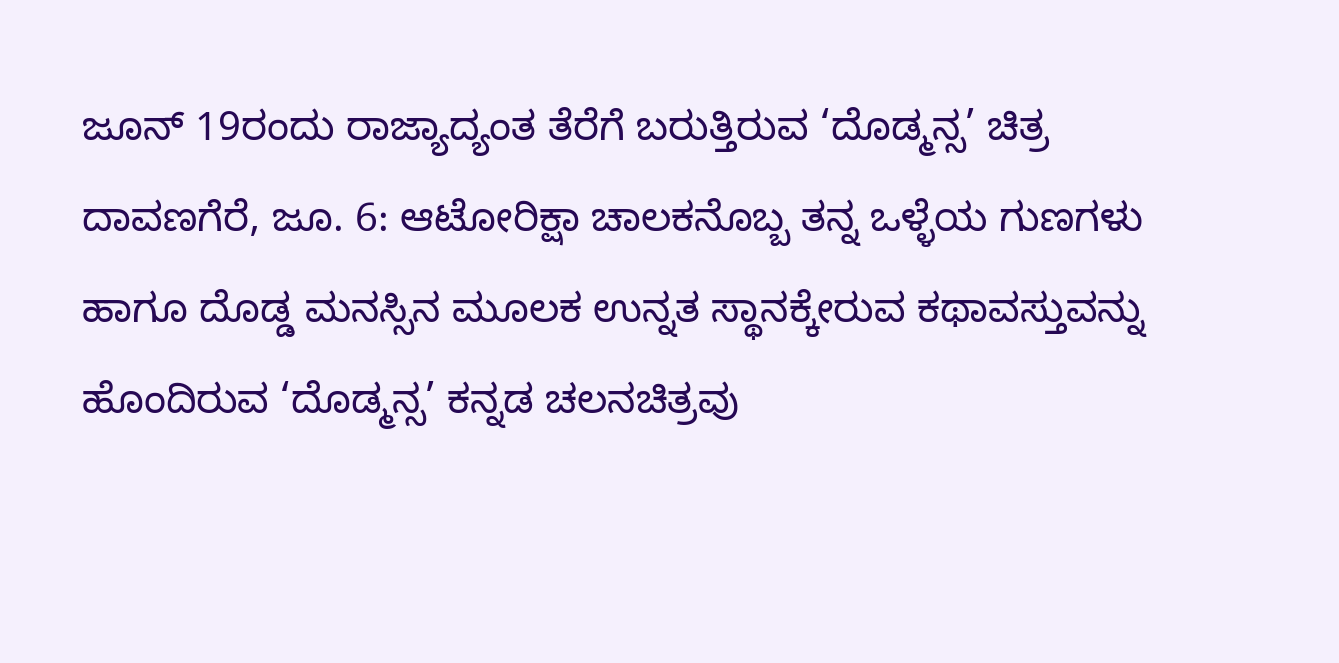ಜೂನ್ 19ರಂದು ರಾಜ್ಯಾದ್ಯಂತ ತೆರೆಗೆ ಬರುತ್ತಿರುವ ‘ದೊಡ್ಮನ್ಸ’ ಚಿತ್ರ
ದಾವಣಗೆರೆ, ಜೂ. 6: ಆಟೋರಿಕ್ಷಾ ಚಾಲಕನೊಬ್ಬ ತನ್ನ ಒಳ್ಳೆಯ ಗುಣಗಳು ಹಾಗೂ ದೊಡ್ಡ ಮನಸ್ಸಿನ ಮೂಲಕ ಉನ್ನತ ಸ್ಥಾನಕ್ಕೇರುವ ಕಥಾವಸ್ತುವನ್ನು ಹೊಂದಿರುವ ‘ದೊಡ್ಮನ್ಸ’ ಕನ್ನಡ ಚಲನಚಿತ್ರವು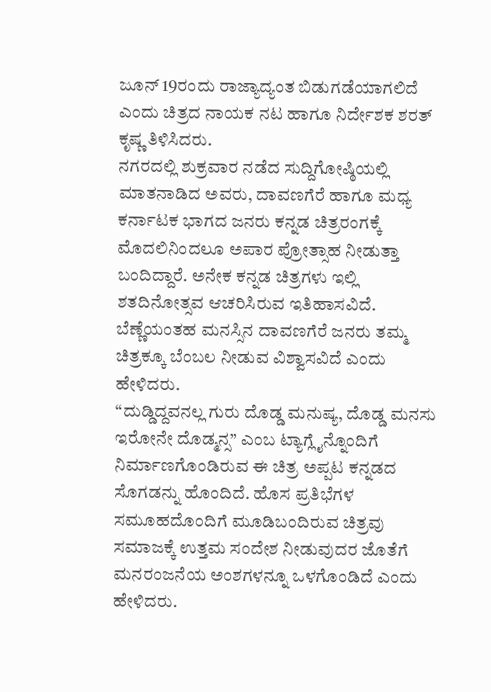ಜೂನ್ 19ರಂದು ರಾಜ್ಯಾದ್ಯಂತ ಬಿಡುಗಡೆಯಾಗಲಿದೆ ಎಂದು ಚಿತ್ರದ ನಾಯಕ ನಟ ಹಾಗೂ ನಿರ್ದೇಶಕ ಶರತ್ ಕೃಷ್ಣ ತಿಳಿಸಿದರು.
ನಗರದಲ್ಲಿ ಶುಕ್ರವಾರ ನಡೆದ ಸುದ್ದಿಗೋಷ್ಠಿಯಲ್ಲಿ ಮಾತನಾಡಿದ ಅವರು, ದಾವಣಗೆರೆ ಹಾಗೂ ಮಧ್ಯ ಕರ್ನಾಟಕ ಭಾಗದ ಜನರು ಕನ್ನಡ ಚಿತ್ರರಂಗಕ್ಕೆ ಮೊದಲಿನಿಂದಲೂ ಅಪಾರ ಪ್ರೋತ್ಸಾಹ ನೀಡುತ್ತಾ ಬಂದಿದ್ದಾರೆ. ಅನೇಕ ಕನ್ನಡ ಚಿತ್ರಗಳು ಇಲ್ಲಿ ಶತದಿನೋತ್ಸವ ಆಚರಿಸಿರುವ ಇತಿಹಾಸವಿದೆ. ಬೆಣ್ಣೆಯಂತಹ ಮನಸ್ಸಿನ ದಾವಣಗೆರೆ ಜನರು ತಮ್ಮ ಚಿತ್ರಕ್ಕೂ ಬೆಂಬಲ ನೀಡುವ ವಿಶ್ವಾಸವಿದೆ ಎಂದು ಹೇಳಿದರು.
“ದುಡ್ಡಿದ್ದವನಲ್ಲ ಗುರು ದೊಡ್ಡ ಮನುಷ್ಯ, ದೊಡ್ಡ ಮನಸು ಇರೋನೇ ದೊಡ್ಮನ್ಸ” ಎಂಬ ಟ್ಯಾಗ್ಲೈನ್ನೊಂದಿಗೆ ನಿರ್ಮಾಣಗೊಂಡಿರುವ ಈ ಚಿತ್ರ ಅಪ್ಪಟ ಕನ್ನಡದ ಸೊಗಡನ್ನು ಹೊಂದಿದೆ. ಹೊಸ ಪ್ರತಿಭೆಗಳ ಸಮೂಹದೊಂದಿಗೆ ಮೂಡಿಬಂದಿರುವ ಚಿತ್ರವು ಸಮಾಜಕ್ಕೆ ಉತ್ತಮ ಸಂದೇಶ ನೀಡುವುದರ ಜೊತೆಗೆ ಮನರಂಜನೆಯ ಅಂಶಗಳನ್ನೂ ಒಳಗೊಂಡಿದೆ ಎಂದು ಹೇಳಿದರು.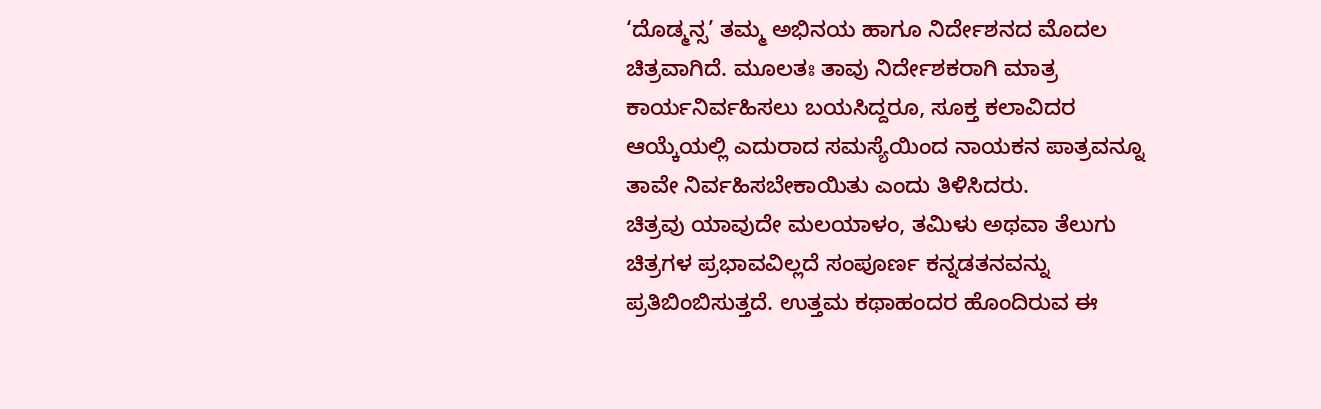‘ದೊಡ್ಮನ್ಸ’ ತಮ್ಮ ಅಭಿನಯ ಹಾಗೂ ನಿರ್ದೇಶನದ ಮೊದಲ ಚಿತ್ರವಾಗಿದೆ. ಮೂಲತಃ ತಾವು ನಿರ್ದೇಶಕರಾಗಿ ಮಾತ್ರ ಕಾರ್ಯನಿರ್ವಹಿಸಲು ಬಯಸಿದ್ದರೂ, ಸೂಕ್ತ ಕಲಾವಿದರ ಆಯ್ಕೆಯಲ್ಲಿ ಎದುರಾದ ಸಮಸ್ಯೆಯಿಂದ ನಾಯಕನ ಪಾತ್ರವನ್ನೂ ತಾವೇ ನಿರ್ವಹಿಸಬೇಕಾಯಿತು ಎಂದು ತಿಳಿಸಿದರು.
ಚಿತ್ರವು ಯಾವುದೇ ಮಲಯಾಳಂ, ತಮಿಳು ಅಥವಾ ತೆಲುಗು ಚಿತ್ರಗಳ ಪ್ರಭಾವವಿಲ್ಲದೆ ಸಂಪೂರ್ಣ ಕನ್ನಡತನವನ್ನು ಪ್ರತಿಬಿಂಬಿಸುತ್ತದೆ. ಉತ್ತಮ ಕಥಾಹಂದರ ಹೊಂದಿರುವ ಈ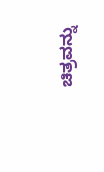ಚಿತ್ರವನ್ನು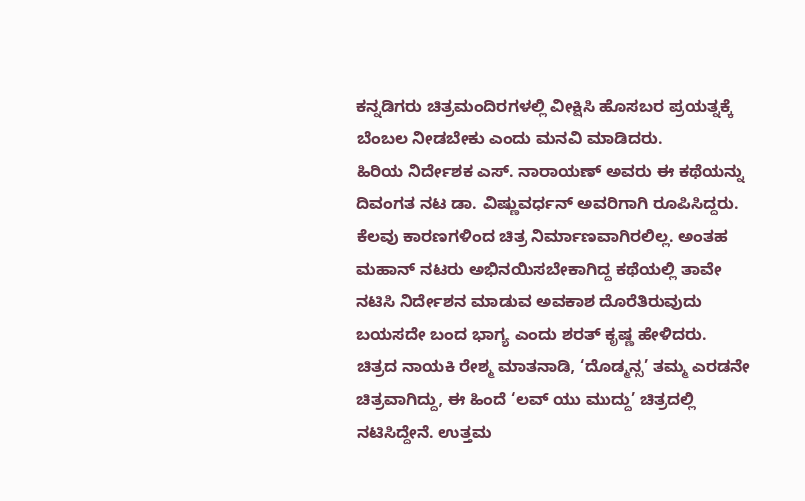ಕನ್ನಡಿಗರು ಚಿತ್ರಮಂದಿರಗಳಲ್ಲಿ ವೀಕ್ಷಿಸಿ ಹೊಸಬರ ಪ್ರಯತ್ನಕ್ಕೆ ಬೆಂಬಲ ನೀಡಬೇಕು ಎಂದು ಮನವಿ ಮಾಡಿದರು.
ಹಿರಿಯ ನಿರ್ದೇಶಕ ಎಸ್. ನಾರಾಯಣ್ ಅವರು ಈ ಕಥೆಯನ್ನು ದಿವಂಗತ ನಟ ಡಾ. ವಿಷ್ಣುವರ್ಧನ್ ಅವರಿಗಾಗಿ ರೂಪಿಸಿದ್ದರು. ಕೆಲವು ಕಾರಣಗಳಿಂದ ಚಿತ್ರ ನಿರ್ಮಾಣವಾಗಿರಲಿಲ್ಲ. ಅಂತಹ ಮಹಾನ್ ನಟರು ಅಭಿನಯಿಸಬೇಕಾಗಿದ್ದ ಕಥೆಯಲ್ಲಿ ತಾವೇ ನಟಿಸಿ ನಿರ್ದೇಶನ ಮಾಡುವ ಅವಕಾಶ ದೊರೆತಿರುವುದು ಬಯಸದೇ ಬಂದ ಭಾಗ್ಯ ಎಂದು ಶರತ್ ಕೃಷ್ಣ ಹೇಳಿದರು.
ಚಿತ್ರದ ನಾಯಕಿ ರೇಶ್ಮ ಮಾತನಾಡಿ, ‘ದೊಡ್ಮನ್ಸ’ ತಮ್ಮ ಎರಡನೇ ಚಿತ್ರವಾಗಿದ್ದು, ಈ ಹಿಂದೆ ‘ಲವ್ ಯು ಮುದ್ದು’ ಚಿತ್ರದಲ್ಲಿ ನಟಿಸಿದ್ದೇನೆ. ಉತ್ತಮ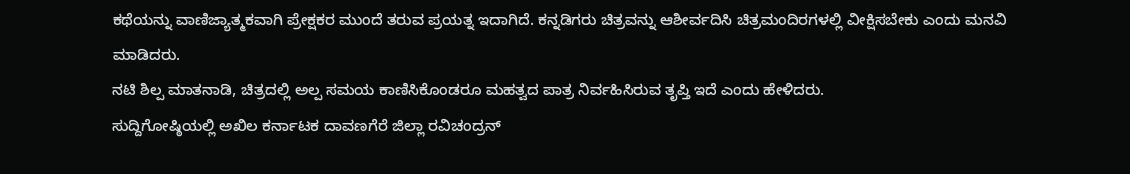ಕಥೆಯನ್ನು ವಾಣಿಜ್ಯಾತ್ಮಕವಾಗಿ ಪ್ರೇಕ್ಷಕರ ಮುಂದೆ ತರುವ ಪ್ರಯತ್ನ ಇದಾಗಿದೆ. ಕನ್ನಡಿಗರು ಚಿತ್ರವನ್ನು ಆಶೀರ್ವದಿಸಿ ಚಿತ್ರಮಂದಿರಗಳಲ್ಲಿ ವೀಕ್ಷಿಸಬೇಕು ಎಂದು ಮನವಿ ಮಾಡಿದರು.
ನಟಿ ಶಿಲ್ಪ ಮಾತನಾಡಿ, ಚಿತ್ರದಲ್ಲಿ ಅಲ್ಪ ಸಮಯ ಕಾಣಿಸಿಕೊಂಡರೂ ಮಹತ್ವದ ಪಾತ್ರ ನಿರ್ವಹಿಸಿರುವ ತೃಪ್ತಿ ಇದೆ ಎಂದು ಹೇಳಿದರು.
ಸುದ್ದಿಗೋಷ್ಠಿಯಲ್ಲಿ ಅಖಿಲ ಕರ್ನಾಟಕ ದಾವಣಗೆರೆ ಜಿಲ್ಲಾ ರವಿಚಂದ್ರನ್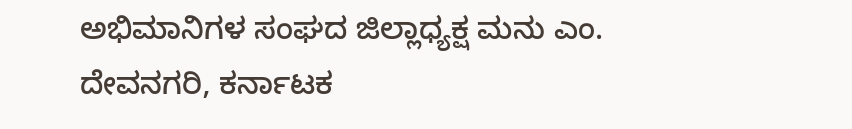ಅಭಿಮಾನಿಗಳ ಸಂಘದ ಜಿಲ್ಲಾಧ್ಯಕ್ಷ ಮನು ಎಂ. ದೇವನಗರಿ, ಕರ್ನಾಟಕ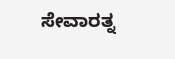ಸೇವಾರತ್ನ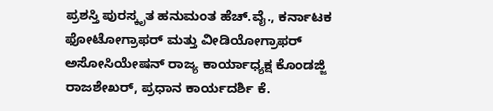ಪ್ರಶಸ್ತಿ ಪುರಸ್ಕೃತ ಹನುಮಂತ ಹೆಚ್.ವೈ., ಕರ್ನಾಟಕ ಫೋಟೋಗ್ರಾಫರ್ ಮತ್ತು ವೀಡಿಯೋಗ್ರಾಫರ್ ಅಸೋಸಿಯೇಷನ್ ರಾಜ್ಯ ಕಾರ್ಯಾಧ್ಯಕ್ಷ ಕೊಂಡಜ್ಜಿ ರಾಜಶೇಖರ್, ಪ್ರಧಾನ ಕಾರ್ಯದರ್ಶಿ ಕೆ.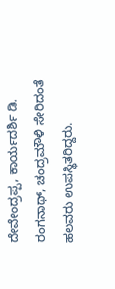ದೇವೇಂದ್ರಪ್ಪ, ಕಾರ್ಯದರ್ಶಿ ಡಿ. ರಂಗನಾಥ್, ಚಂದ್ರಮೌಳಿ ಸೇರಿದಂತೆ ಹಲವರು ಉಪಸ್ಥಿತರಿದ್ದರು.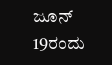ಜೂನ್ 19ರಂದು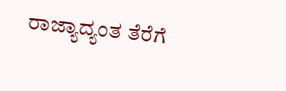ರಾಜ್ಯಾದ್ಯಂತ ತೆರೆಗೆ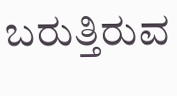ಬರುತ್ತಿರುವ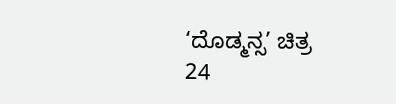‘ದೊಡ್ಮನ್ಸ’ ಚಿತ್ರ
24